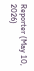Reporter (May 10, 2026)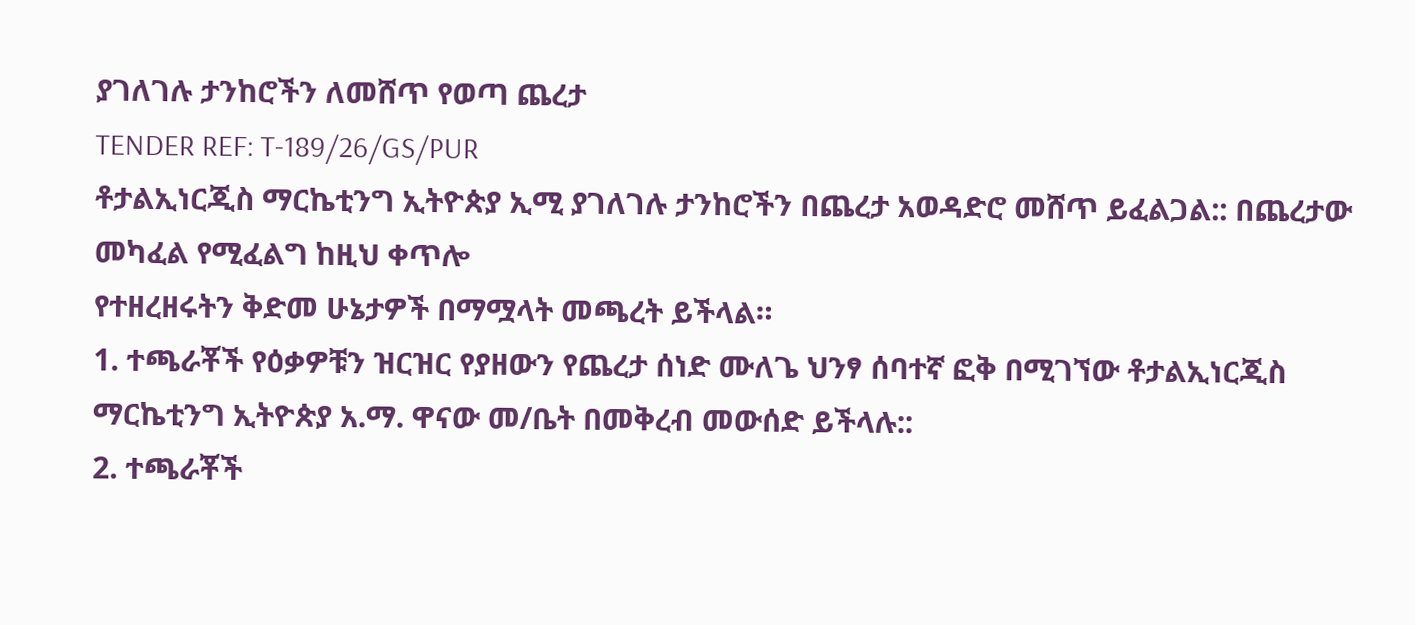ያገለገሉ ታንከሮችን ለመሸጥ የወጣ ጨረታ
TENDER REF: T-189/26/GS/PUR
ቶታልኢነርጂስ ማርኬቲንግ ኢትዮጵያ ኢሚ ያገለገሉ ታንከሮችን በጨረታ አወዳድሮ መሸጥ ይፈልጋል:: በጨረታው መካፈል የሚፈልግ ከዚህ ቀጥሎ
የተዘረዘሩትን ቅድመ ሁኔታዎች በማሟላት መጫረት ይችላል።
1. ተጫራቾች የዕቃዎቹን ዝርዝር የያዘውን የጨረታ ሰነድ ሙለጌ ህንፃ ሰባተኛ ፎቅ በሚገኘው ቶታልኢነርጂስ ማርኬቲንግ ኢትዮጵያ አ.ማ. ዋናው መ/ቤት በመቅረብ መውሰድ ይችላሉ::
2. ተጫራቾች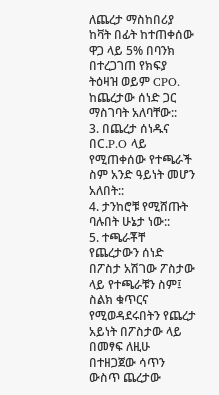ለጨረታ ማስከበሪያ ከቫት በፊት ከተጠቀሰው ዋጋ ላይ 5% በባንክ በተረጋገጠ የክፍያ ትዕዛዝ ወይም CPO. ከጨረታው ሰነድ ጋር ማስገባት አለባቸው::
3. በጨረታ ሰነዱና በC.P.O ላይ የሚጠቀሰው የተጫራች ስም አንድ ዓይነት መሆን አለበት::
4. ታንከሮቹ የሚሸጡት ባሉበት ሁኔታ ነው::
5. ተጫራቾቸ የጨረታውን ሰነድ በፖስታ አሽገው ፖስታው ላይ የተጫራቹን ስም፤ ስልክ ቁጥርና የሚወዳደሩበትን የጨረታ አይነት በፖስታው ላይ በመፃፍ ለዚሁ በተዘጋጀው ሳጥን ውስጥ ጨረታው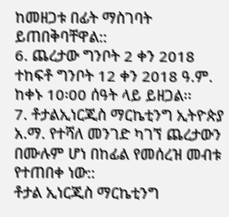ከመዘጋቱ በፊት ማስገባት ይጠበቅባቸዋል::
6. ጨረታው ግንቦት 2 ቀን 2018 ተከፍቶ ግንቦት 12 ቀን 2018 ዓ.ም. ከቀኑ 10፡00 ሰዓት ላይ ይዘጋል፡፡
7. ቶታልኢነርጂስ ማርኬቲንግ ኢትዮጵያ አ.ማ. የተሻለ መንገድ ካገኘ ጨረታውን በሙሉም ሆነ በከፊል የመሰረዝ መብቱ የተጠበቀ ነው::
ቶታል ኢነርጂስ ማርኬቲንግ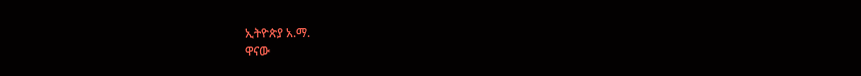ኢትዮጵያ አ.ማ.
ዋናው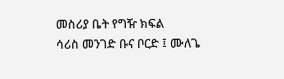መስሪያ ቤት የግዥ ክፍል
ሳሪስ መንገድ ቡና ቦርድ ፤ ሙለጌ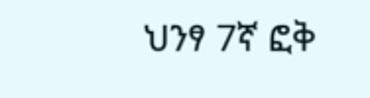ህንፃ 7ኛ ፎቅ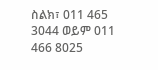ስልክ፣ 011 465 3044 ወይም 011 466 8025